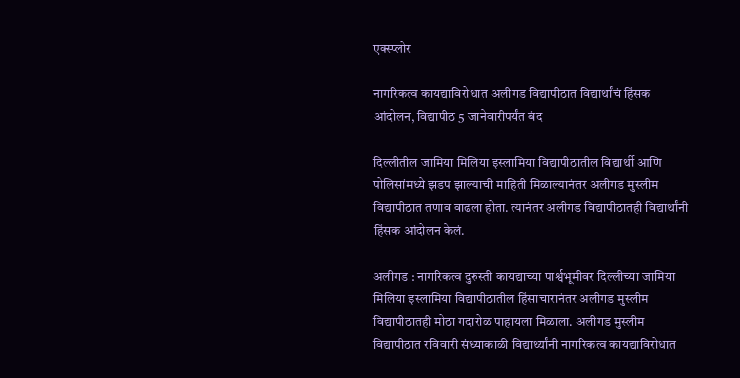एक्स्प्लोर

नागरिकत्व कायद्याविरोधात अलीगड विद्यापीठात विद्यार्थांचं हिंसक आंदोलन, विद्यापीठ 5 जानेवारीपर्यंत बंद

दिल्लीतील जामिया मिलिया इस्लामिया विद्यापीठातील विद्यार्थी आणि पोलिसांमध्ये झडप झाल्याची माहिती मिळाल्यानंतर अलीगड मुस्लीम विद्यापीठात तणाव वाढला होता. त्यानंतर अलीगड विद्यापीठातही विद्यार्थांनी हिंसक आंदोलन केलं.

अलीगड : नागरिकत्व दुरुस्ती कायद्याच्या पार्श्वभूमीवर दिल्लीच्या जामिया मिलिया इस्लामिया विद्यापीठातील हिंसाचारानंतर अलीगड मुस्लीम विद्यापीठातही मोठा गदारोळ पाहायला मिळाला. अलीगड मुस्लीम विद्यापीठात रविवारी संध्याकाळी विद्यार्थ्यांनी नागरिकत्व कायद्याविरोधात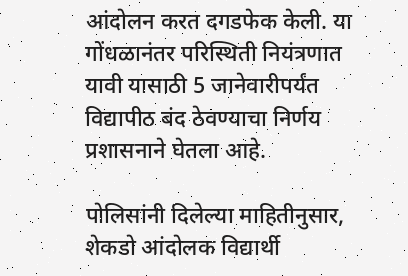आंदोलन करत दगडफेक केली. या गोंधळानंतर परिस्थिती नियंत्रणात यावी यासाठी 5 जानेवारीपर्यंत  विद्यापीठ बंद ठेवण्याचा निर्णय प्रशासनाने घेतला आहे.

पोलिसांनी दिलेल्या माहितीनुसार, शेकडो आंदोलक विद्यार्थी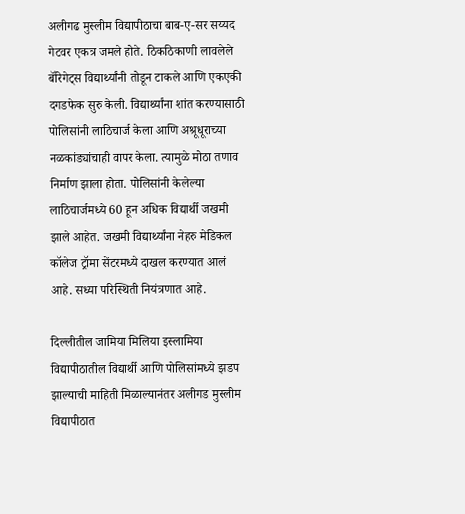अलीगढ मुस्लीम विद्यापीठाचा बाब-ए-सर सय्यद गेटवर एकत्र जमले होते. ठिकठिकाणी लावलेले बॅरिगेट्स विद्यार्थ्यांनी तोडून टाकले आणि एकएकी दगडफेक सुरु केली. विद्यार्थ्यांना शांत करण्यासाठी पोलिसांनी लाठिचार्ज केला आणि अश्रूधूराच्या नळकांड्यांचाही वापर केला. त्यामुळे मोठा तणाव निर्माण झाला होता. पोलिसांनी केलेल्या लाठिचार्जमध्ये 60 हून अधिक विद्यार्थी जखमी झाले आहेत. जखमी विद्यार्थ्यांना नेहरु मेडिकल कॉलेज ट्रॉमा सेंटरमध्ये दाखल करण्यात आलं आहे. सध्या परिस्थिती नियंत्रणात आहे.

दिल्लीतील जामिया मिलिया इस्लामिया विद्यापीठातील विद्यार्थी आणि पोलिसांमध्ये झडप झाल्याची माहिती मिळाल्यानंतर अलीगड मुस्लीम विद्यापीठात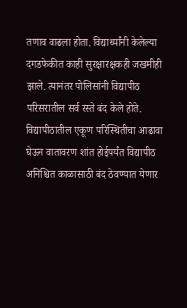तणाव वाढला होता. विद्यार्थ्यांनी केलेल्या दगडफेकीत काही सुरक्षारक्षकही जखमीही झाले. त्यानंतर पोलिसांनी विद्यापीठ परिसरातील सर्व रस्ते बंद केले होते. विद्यापीठातील एकूण परिस्थितीचा आढावा घेऊन वातावरण शांत होईपर्यंत विद्यापीठ अनिश्चित काळासाठी बंद ठेवण्यात येणार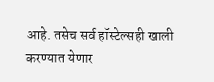आहे. तसेच सर्व हॉस्टेल्सही खाली करण्यात येणार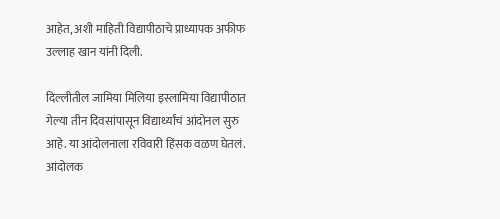आहेत, अशी माहिती विद्यापीठाचे प्राध्यापक अफीफ उल्लाह खान यांनी दिली.

दिल्लीतील जामिया मिलिया इस्लामिया विद्यापीठात गेल्या तीन दिवसांपासून विद्यार्थ्यांचं आंदोनल सुरु आहे. या आंदोलनाला रविवारी हिंसक वळण घेतलं. आंदोलक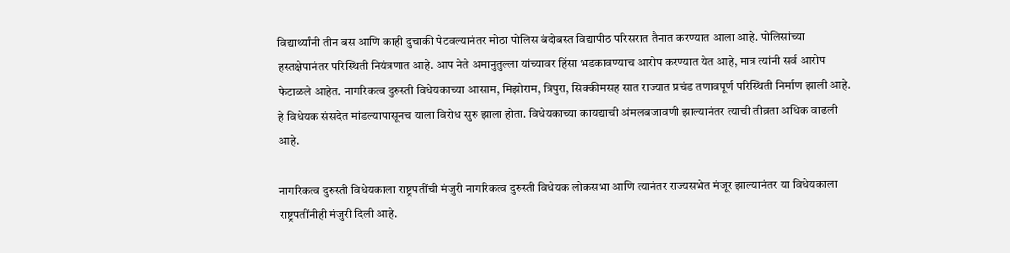विद्यार्थ्यांनी तीन बस आणि काही दुचाकी पेटवल्यानंतर मोठा पोलिस बंदोबस्त विद्यापीठ परिसरात तैनात करण्यात आला आहे. पोलिसांच्या हस्तक्षेपानंतर परिस्थिती नियंत्रणात आहे. आप नेते अमानुतुल्ला यांच्यावर हिंसा भडकावण्याच आरोप करण्यात येत आहे, मात्र त्यांनी सर्व आरोप फेटाळले आहेत. नागरिकत्व दुरुस्ती विधेयकाच्या आसाम, मिझोराम, त्रिपुरा, सिक्कीमसह सात राज्यात प्रचंड तणावपूर्ण परिस्थिती निर्माण झाली आहे. हे विधेयक संसदेत मांडल्यापासूनच याला विरोध सुरु झाला होता. विधेयकाच्या कायद्याची अंमलबजावणी झाल्यानंतर त्याची तीव्रता अधिक वाढली आहे.

नागरिकत्व दुरुस्ती विधेयकाला राष्ट्रपतींची मंजुरी नागरिकत्व दुरुस्ती विधेयक लोकसभा आणि त्यानंतर राज्यसभेत मंजूर झाल्यानंतर या विधेयकाला राष्ट्रपतींनीही मंजुरी दिली आहे.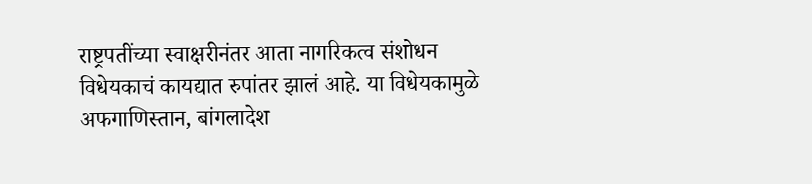राष्ट्रपतींच्या स्वाक्षरीनंतर आता नागरिकत्व संशोधन विधेयकाचं कायद्यात रुपांतर झालं आहे. या विधेयकामुळे अफगाणिस्तान, बांगलादेश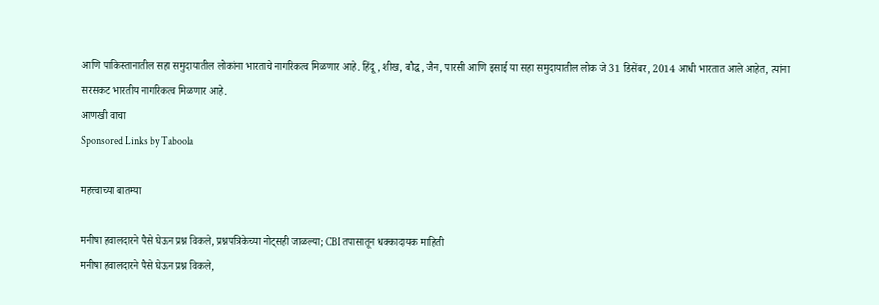आणि पाकिस्तानातील सहा समुदायातील लोकांना भारताचे नागरिकत्व मिळणार आहे. हिंदू, शीख, बौद्ध, जैन, पारसी आणि इसाई या सहा समुदायातील लोक जे 31 डिसेंबर, 2014 आधी भारतात आले आहेत, त्यांना सरसकट भारतीय नागरिकत्व मिळणार आहे.
आणखी वाचा
Sponsored Links by Taboola

महत्त्वाच्या बातम्या

मनीषा हवालदारने पैसे घेऊन प्रश्न विकले, प्रश्नपत्रिकेच्या नोट्सही जाळल्या; CBI तपासातून धक्कादायक माहिती
मनीषा हवालदारने पैसे घेऊन प्रश्न विकले,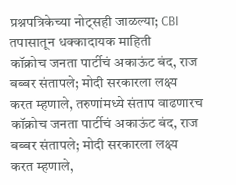प्रश्नपत्रिकेच्या नोट्सही जाळल्या; CBI तपासातून धक्कादायक माहिती
कॉक्रोच जनता पार्टीचं अकाऊंट बंद, राज बब्बर संतापले; मोदी सरकारला लक्ष्य करत म्हणाले, तरुणांमध्ये संताप वाढणारच
कॉक्रोच जनता पार्टीचं अकाऊंट बंद, राज बब्बर संतापले; मोदी सरकारला लक्ष्य करत म्हणाले,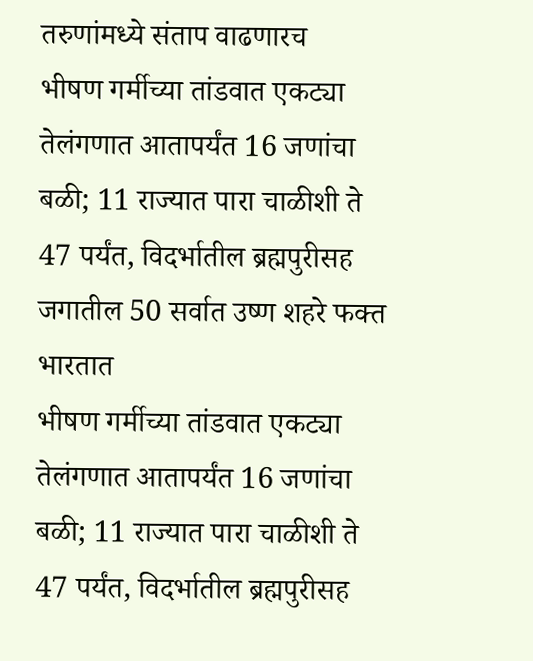तरुणांमध्ये संताप वाढणारच
भीषण गर्मीच्या तांडवात एकट्या तेलंगणात आतापर्यंत 16 जणांचा बळी; 11 राज्यात पारा चाळीशी ते 47 पर्यंत, विदर्भातील ब्रह्मपुरीसह जगातील 50 सर्वात उष्ण शहरे फक्त भारतात
भीषण गर्मीच्या तांडवात एकट्या तेलंगणात आतापर्यंत 16 जणांचा बळी; 11 राज्यात पारा चाळीशी ते 47 पर्यंत, विदर्भातील ब्रह्मपुरीसह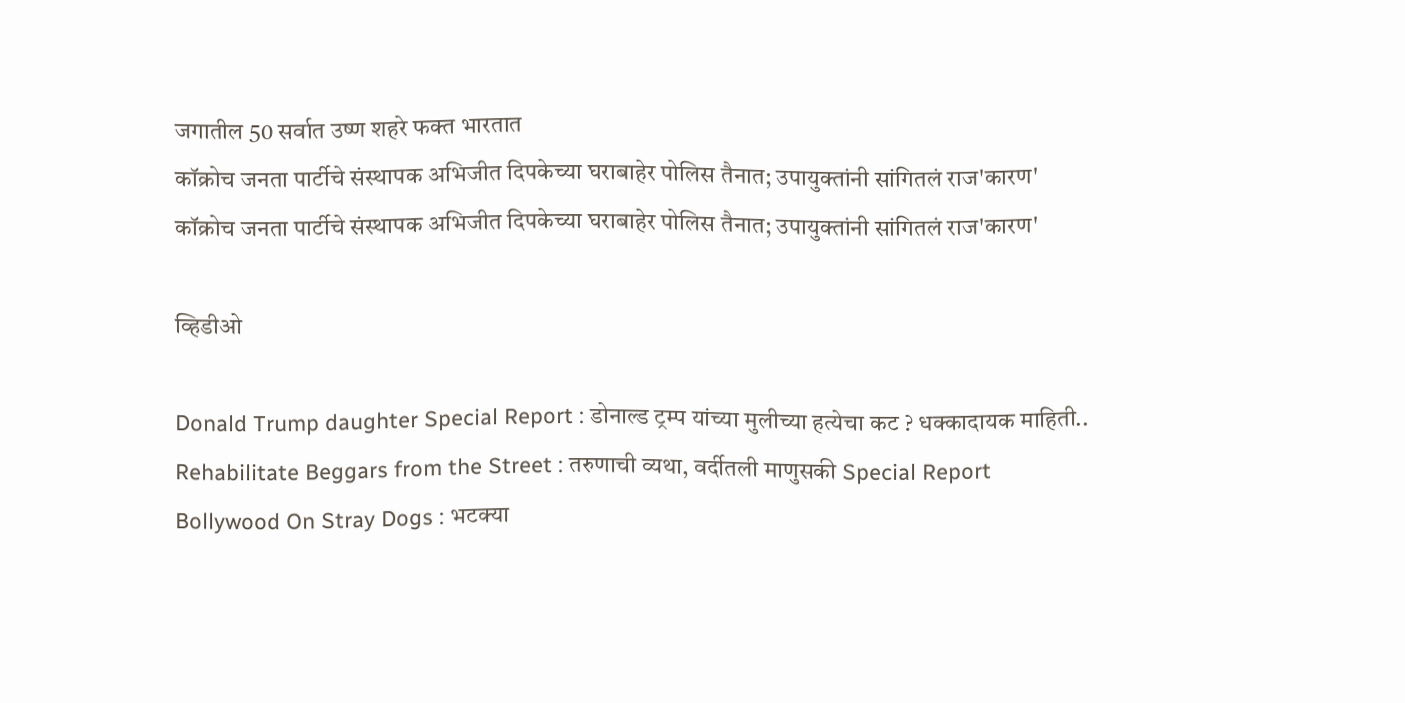जगातील 50 सर्वात उष्ण शहरे फक्त भारतात
कॉक्रोच जनता पार्टीचे संस्थापक अभिजीत दिपकेच्या घराबाहेर पोलिस तैनात; उपायुक्तांनी सांगितलं राज'कारण'
कॉक्रोच जनता पार्टीचे संस्थापक अभिजीत दिपकेच्या घराबाहेर पोलिस तैनात; उपायुक्तांनी सांगितलं राज'कारण'

व्हिडीओ

Donald Trump daughter Special Report : डोनाल्ड ट्रम्प यांच्या मुलीच्या हत्येचा कट ? धक्कादायक माहिती..
Rehabilitate Beggars from the Street : तरुणाची व्यथा, वर्दीतली माणुसकी Special Report
Bollywood On Stray Dogs : भटक्या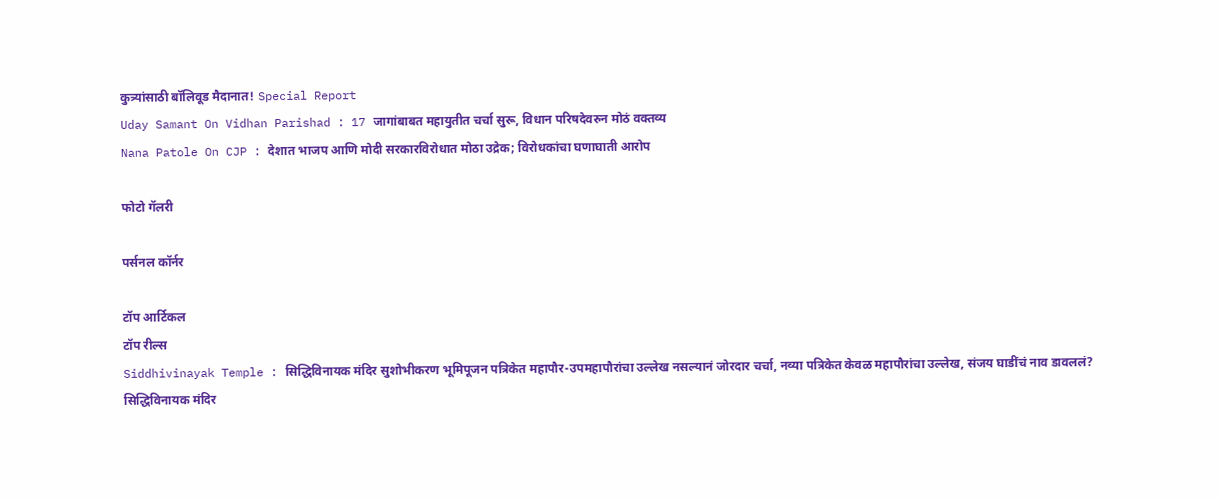कुत्र्यांसाठी बॉलिवूड मैदानात! Special Report
Uday Samant On Vidhan Parishad : 17 जागांबाबत महायुतीत चर्चा सुरू, विधान परिषदेवरुन मोठं वक्तव्य
Nana Patole On CJP : देशात भाजप आणि मोदी सरकारविरोधात मोठा उद्रेक; विरोधकांचा घणाघाती आरोप

फोटो गॅलरी

पर्सनल कॉर्नर

टॉप आर्टिकल
टॉप रील्स
Siddhivinayak Temple : सिद्धिविनायक मंदिर सुशोभीकरण भूमिपूजन पत्रिकेत महापौर-उपमहापौरांचा उल्लेख नसल्यानं जोरदार चर्चा, नव्या पत्रिकेत केवळ महापौरांचा उल्लेख, संजय घाडींचं नाव डावललं?
सिद्धिविनायक मंदिर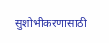सुशोभीकरणासाठी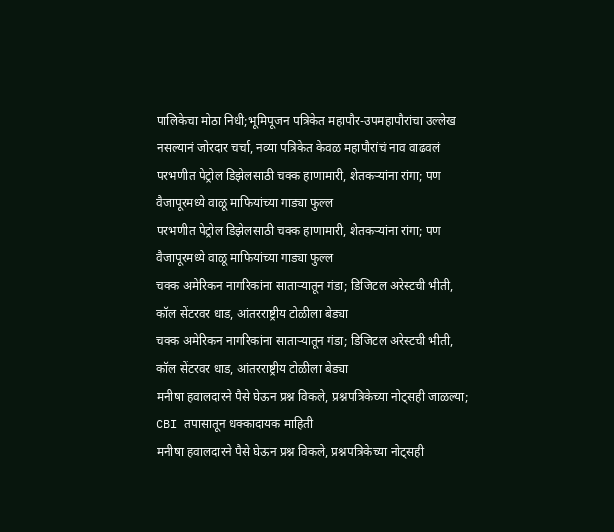पालिकेचा मोठा निधी;भूमिपूजन पत्रिकेत महापौर-उपमहापौरांचा उल्लेख नसल्यानं जोरदार चर्चा, नव्या पत्रिकेत केवळ महापौरांचं नाव वाढवलं
परभणीत पेट्रोल डिझेलसाठी चक्क हाणामारी, शेतकऱ्यांना रांगा; पण वैजापूरमध्ये वाळू माफियांच्या गाड्या फुल्ल
परभणीत पेट्रोल डिझेलसाठी चक्क हाणामारी, शेतकऱ्यांना रांगा; पण वैजापूरमध्ये वाळू माफियांच्या गाड्या फुल्ल
चक्क अमेरिकन नागरिकांना साताऱ्यातून गंडा; डिजिटल अरेस्टची भीती, कॉल सेंटरवर धाड, आंतरराष्ट्रीय टोळीला बेड्या
चक्क अमेरिकन नागरिकांना साताऱ्यातून गंडा; डिजिटल अरेस्टची भीती, कॉल सेंटरवर धाड, आंतरराष्ट्रीय टोळीला बेड्या
मनीषा हवालदारने पैसे घेऊन प्रश्न विकले, प्रश्नपत्रिकेच्या नोट्सही जाळल्या; CBI तपासातून धक्कादायक माहिती
मनीषा हवालदारने पैसे घेऊन प्रश्न विकले, प्रश्नपत्रिकेच्या नोट्सही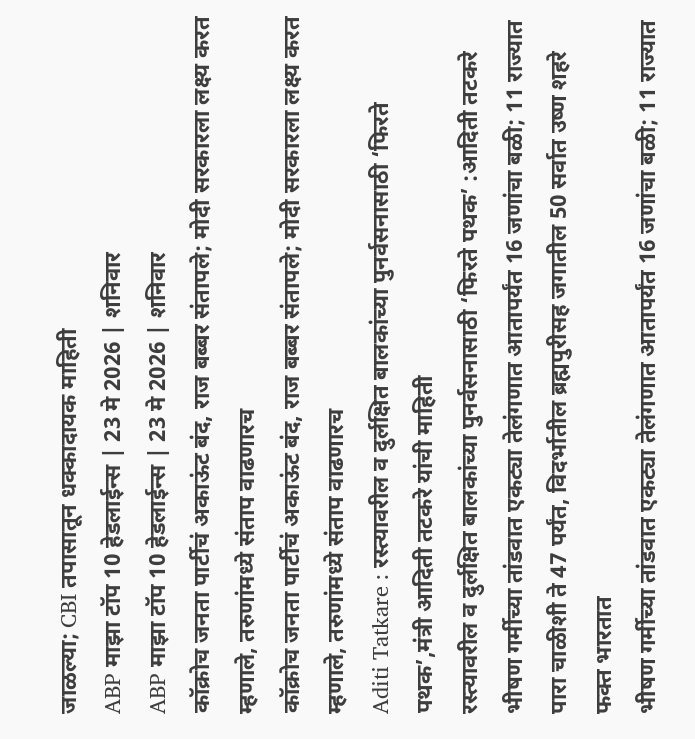जाळल्या; CBI तपासातून धक्कादायक माहिती
ABP माझा टॉप 10 हेडलाईन्स | 23 मे 2026 | शनिवार
ABP माझा टॉप 10 हेडलाईन्स | 23 मे 2026 | शनिवार
कॉक्रोच जनता पार्टीचं अकाऊंट बंद, राज बब्बर संतापले; मोदी सरकारला लक्ष्य करत म्हणाले, तरुणांमध्ये संताप वाढणारच
कॉक्रोच जनता पार्टीचं अकाऊंट बंद, राज बब्बर संतापले; मोदी सरकारला लक्ष्य करत म्हणाले, तरुणांमध्ये संताप वाढणारच
Aditi Tatkare : रस्त्यावरील व दुर्लक्षित बालकांच्या पुनर्वसनासाठी ‘फिरते पथक’,मंत्री आदिती तटकरे यांची माहिती
रस्त्यावरील व दुर्लक्षित बालकांच्या पुनर्वसनासाठी ‘फिरते पथक’ :आदिती तटकरे
भीषण गर्मीच्या तांडवात एकट्या तेलंगणात आतापर्यंत 16 जणांचा बळी; 11 राज्यात पारा चाळीशी ते 47 पर्यंत, विदर्भातील ब्रह्मपुरीसह जगातील 50 सर्वात उष्ण शहरे फक्त भारतात
भीषण गर्मीच्या तांडवात एकट्या तेलंगणात आतापर्यंत 16 जणांचा बळी; 11 राज्यात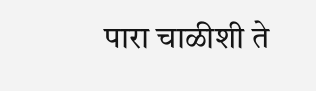पारा चाळीशी ते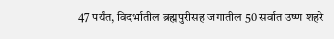47 पर्यंत, विदर्भातील ब्रह्मपुरीसह जगातील 50 सर्वात उष्ण शहरे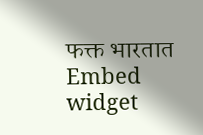फक्त भारतात
Embed widget